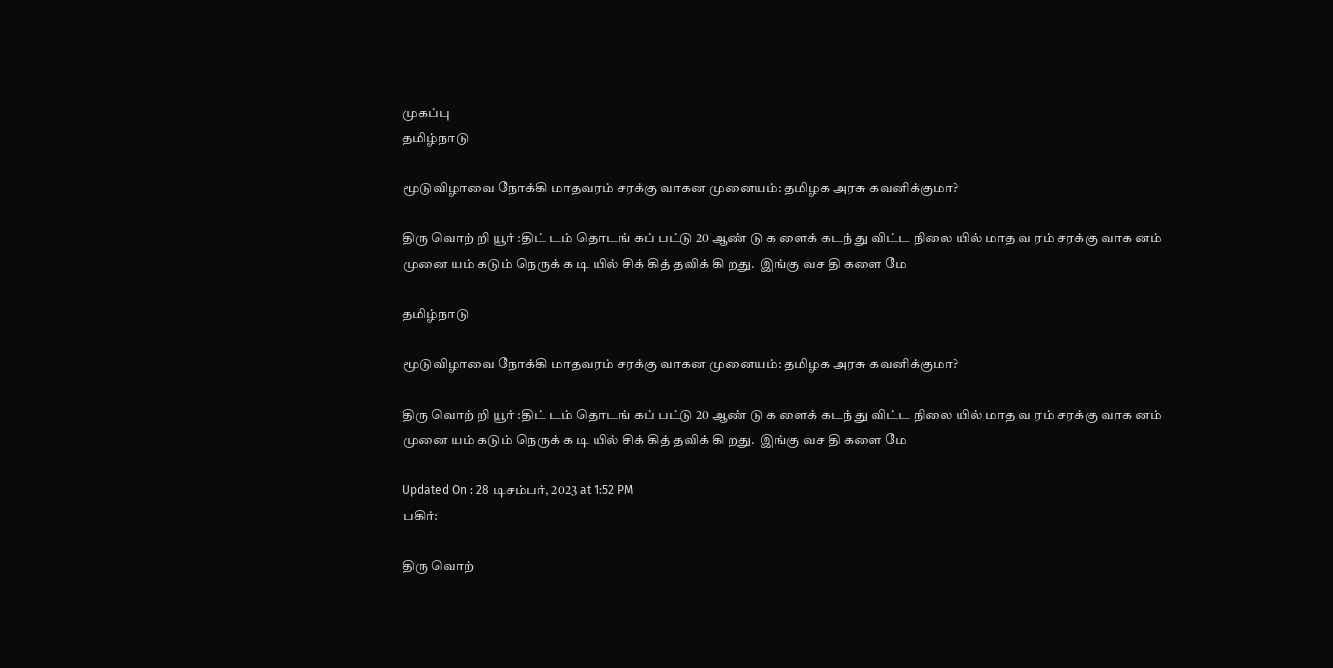முகப்பு
தமிழ்நாடு

மூடுவிழாவை நோக்கி மாதவரம் சரக்கு வாகன முனையம்: தமிழக அரசு கவனிக்குமா?

திரு வொற் றி யூர் :திட் டம் தொடங் கப் பட்டு 20 ஆண் டு க ளைக் கடந் து விட்ட நிலை யில் மாத வ ரம் சரக்கு வாக னம் முனை யம் கடும் நெருக் க டி யில் சிக் கித் தவிக் கி றது.  இங்கு வச தி களை மே

தமிழ்நாடு

மூடுவிழாவை நோக்கி மாதவரம் சரக்கு வாகன முனையம்: தமிழக அரசு கவனிக்குமா?

திரு வொற் றி யூர் :திட் டம் தொடங் கப் பட்டு 20 ஆண் டு க ளைக் கடந் து விட்ட நிலை யில் மாத வ ரம் சரக்கு வாக னம் முனை யம் கடும் நெருக் க டி யில் சிக் கித் தவிக் கி றது.  இங்கு வச தி களை மே

Updated On : 28 டிசம்பர், 2023 at 1:52 PM
பகிர்:

திரு வொற்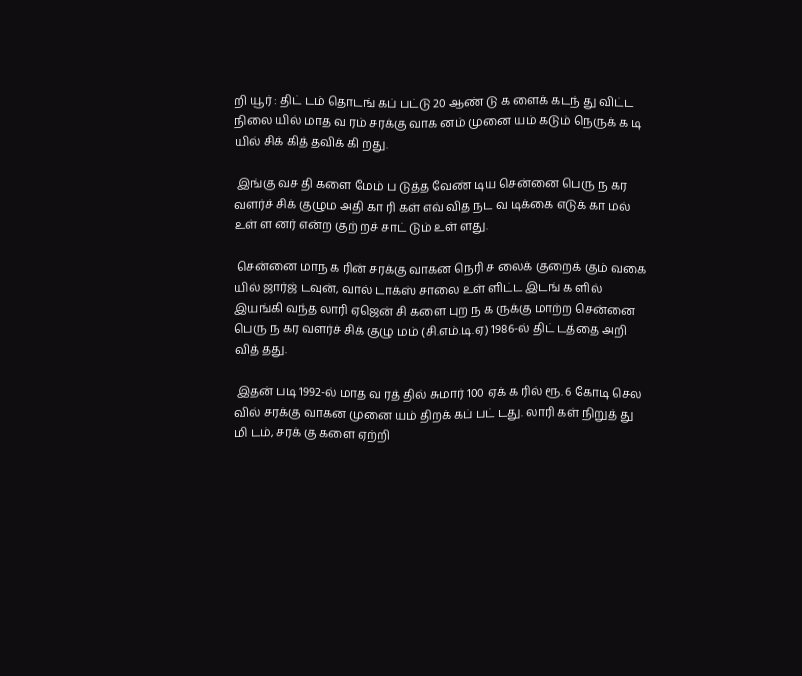றி யூர் : திட் டம் தொடங் கப் பட்டு 20 ஆண் டு க ளைக் கடந் து விட்ட நிலை யில் மாத வ ரம் சரக்கு வாக னம் முனை யம் கடும் நெருக் க டி யில் சிக் கித் தவிக் கி றது.

 இங்கு வச தி களை மேம் ப டுத்த வேண் டிய சென்னை பெரு ந கர வளர்ச் சிக் குழும அதி கா ரி கள் எவ் வித நட வ டிக்கை எடுக் கா மல் உள் ள னர் என்ற குற் றச் சாட் டும் உள் ளது.

 சென்னை மாந க ரின் சரக்கு வாகன நெரி ச லைக் குறைக் கும் வகை யில் ஜார்ஜ் டவுன், வால் டாக்ஸ் சாலை உள் ளிட்ட இடங் க ளில் இயங்கி வந்த லாரி ஏஜென் சி களை புற ந க ருக்கு மாற்ற சென்னை பெரு ந கர வளர்ச் சிக் குழு மம் (சி.எம்.டி.ஏ) 1986-ல் திட் டத்தை அறி வித் தது.

 இதன் படி 1992-ல் மாத வ ரத் தில் சுமார் 100 ஏக் க ரில் ரூ. 6 கோடி செல வில் சரக்கு வாகன முனை யம் திறக் கப் பட் டது. லாரி கள் நிறுத் து மி டம், சரக் கு களை ஏற்றி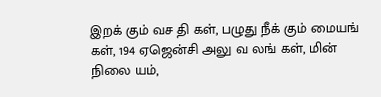இறக் கும் வச தி கள், பழுது நீக் கும் மையங் கள், 194 ஏஜென்சி அலு வ லங் கள், மின் நிலை யம்,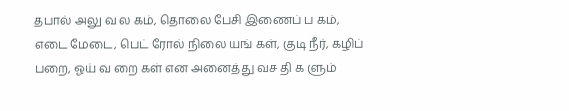தபால் அலு வ ல கம், தொலை பேசி இணைப் ப கம், எடை மேடை, பெட் ரோல் நிலை யங் கள், குடி நீர், கழிப் பறை, ஓய் வ றை கள் என அனைத்து வச தி க ளும்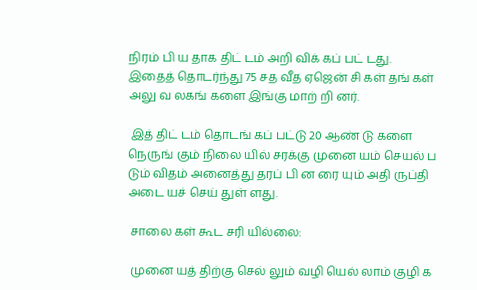நிரம் பி ய தாக திட் டம் அறி விக் கப் பட் டது. இதைத் தொடர்ந்து 75 சத வீத ஏஜென் சி கள் தங் கள் அலு வ லகங் களை இங்கு மாற் றி னர்.

 இத் திட் டம் தொடங் கப் பட்டு 20 ஆண் டு களை நெருங் கும் நிலை யில் சரக்கு முனை யம் செயல் ப டும் விதம் அனைத்து தரப் பி ன ரை யும் அதி ருப்தி அடை யச் செய் துள் ளது.

 சாலை கள் கூட சரி யில்லை:

 முனை யத் திற்கு செல் லும் வழி யெல் லாம் குழி க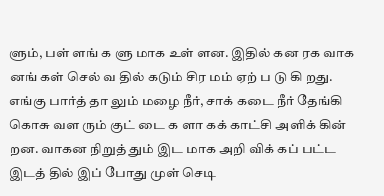ளும், பள் ளங் க ளு மாக உள் ளன. இதில் கன ரக வாக னங் கள் செல் வ தில் கடும் சிர மம் ஏற் ப டு கி றது. எங்கு பார்த் தா லும் மழை நீர், சாக் கடை நீர் தேங்கி கொசு வள ரும் குட் டை க ளா கக் காட்சி அளிக் கின் றன. வாகன நிறுத் தும் இட மாக அறி விக் கப் பட்ட இடத் தில் இப் போது முள் செடி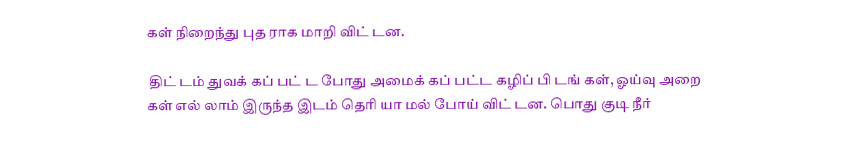கள் நிறைந்து புத ராக மாறி விட் டன.

 திட் டம் துவக் கப் பட் ட போது அமைக் கப் பட்ட கழிப் பி டங் கள், ஓய்வு அறை கள் எல் லாம் இருந்த இடம் தெரி யா மல் போய் விட் டன. பொது குடி நீர்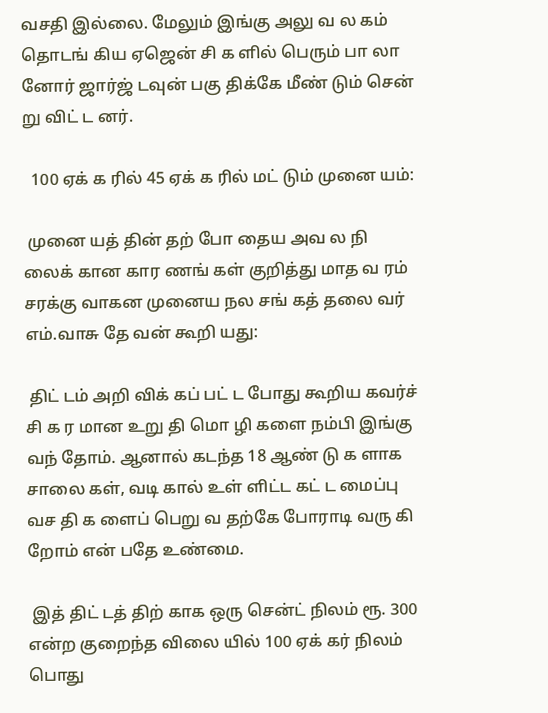வசதி இல்லை. மேலும் இங்கு அலு வ ல கம் தொடங் கிய ஏஜென் சி க ளில் பெரும் பா லா னோர் ஜார்ஜ் டவுன் பகு திக்கே மீண் டும் சென் று விட் ட னர்.

  100 ஏக் க ரில் 45 ஏக் க ரில் மட் டும் முனை யம்:

 முனை யத் தின் தற் போ தைய அவ ல நி லைக் கான கார ணங் கள் குறித்து மாத வ ரம் சரக்கு வாகன முனைய நல சங் கத் தலை வர் எம்.வாசு தே வன் கூறி யது:

 திட் டம் அறி விக் கப் பட் ட போது கூறிய கவர்ச் சி க ர மான உறு தி மொ ழி களை நம்பி இங்கு வந் தோம். ஆனால் கடந்த 18 ஆண் டு க ளாக சாலை கள், வடி கால் உள் ளிட்ட கட் ட மைப்பு வச தி க ளைப் பெறு வ தற்கே போராடி வரு கி றோம் என் பதே உண்மை.

 இத் திட் டத் திற் காக ஒரு சென்ட் நிலம் ரூ. 300 என்ற குறைந்த விலை யில் 100 ஏக் கர் நிலம் பொது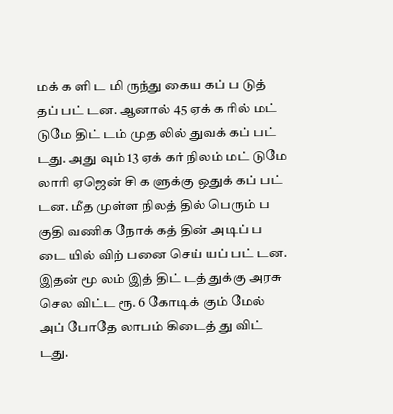மக் க ளி ட மி ருந்து கைய கப் ப டுத் தப் பட் டன. ஆனால் 45 ஏக் க ரில் மட் டுமே திட் டம் முத லில் துவக் கப் பட் டது. அது வும் 13 ஏக் கர் நிலம் மட் டுமே லாரி ஏஜென் சி க ளுக்கு ஒதுக் கப் பட் டன. மீத முள்ள நிலத் தில் பெரும் ப குதி வணிக நோக் கத் தின் அடிப் ப டை யில் விற் பனை செய் யப் பட் டன. இதன் மூ லம் இத் திட் டத் துக்கு அரசு செல விட்ட ரூ. 6 கோடிக் கும் மேல் அப் போதே லாபம் கிடைத் து விட் டது.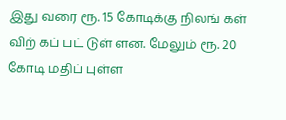இது வரை ரூ. 15 கோடிக்கு நிலங் கள் விற் கப் பட் டுள் ளன. மேலும் ரூ. 20 கோடி மதிப் புள்ள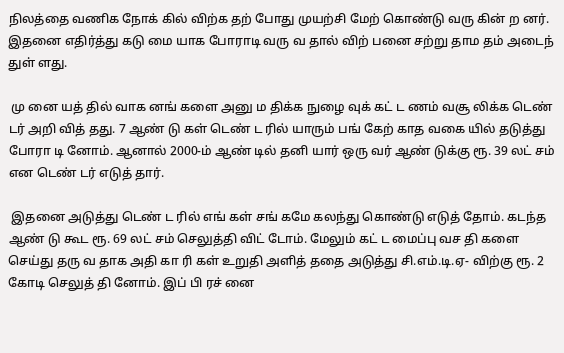நிலத்தை வணிக நோக் கில் விற்க தற் போது முயற்சி மேற் கொண்டு வரு கின் ற னர். இதனை எதிர்த்து கடு மை யாக போராடி வரு வ தால் விற் பனை சற்று தாம தம் அடைந் துள் ளது.

 மு னை யத் தில் வாக னங் களை அனு ம திக்க நுழை வுக் கட் ட ணம் வசூ லிக்க டெண் டர் அறி வித் தது. 7 ஆண் டு கள் டெண் ட ரில் யாரும் பங் கேற் காத வகை யில் தடுத்து போரா டி னோம். ஆனால் 2000-ம் ஆண் டில் தனி யார் ஒரு வர் ஆண் டுக்கு ரூ. 39 லட் சம் என டெண் டர் எடுத் தார்.

 இதனை அடுத்து டெண் ட ரில் எங் கள் சங் கமே கலந்து கொண்டு எடுத் தோம். கடந்த ஆண் டு கூட ரூ. 69 லட் சம் செலுத்தி விட் டோம். மேலும் கட் ட மைப்பு வச தி களை செய்து தரு வ தாக அதி கா ரி கள் உறுதி அளித் ததை அடுத்து சி.எம்.டி.ஏ- விற்கு ரூ. 2 கோடி செலுத் தி னோம். இப் பி ரச் னை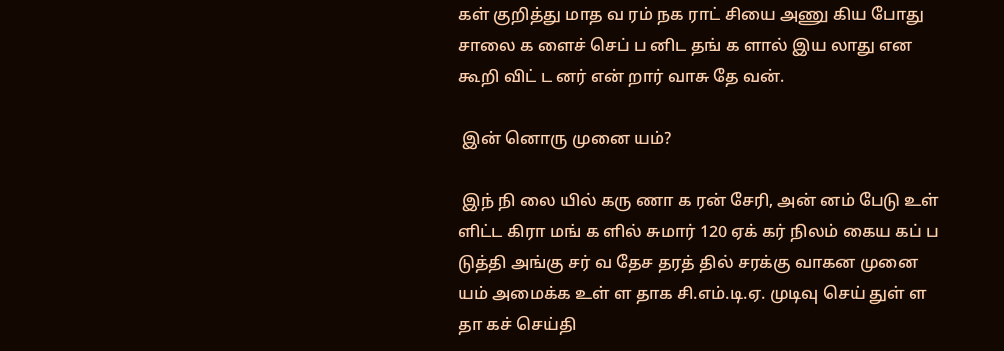கள் குறித்து மாத வ ரம் நக ராட் சியை அணு கிய போது சாலை க ளைச் செப் ப னிட தங் க ளால் இய லாது என கூறி விட் ட னர் என் றார் வாசு தே வன்.

 இன் னொரு முனை யம்?

 இந் நி லை யில் கரு ணா க ரன் சேரி, அன் னம் பேடு உள் ளிட்ட கிரா மங் க ளில் சுமார் 120 ஏக் கர் நிலம் கைய கப் ப டுத்தி அங்கு சர் வ தேச தரத் தில் சரக்கு வாகன முனை யம் அமைக்க உள் ள தாக சி.எம்.டி.ஏ. முடிவு செய் துள் ள தா கச் செய்தி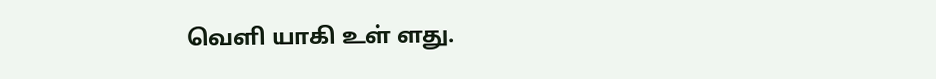வெளி யாகி உள் ளது.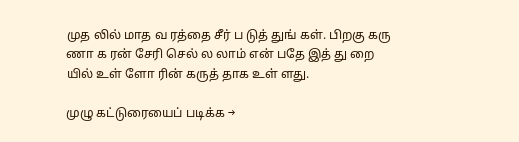முத லில் மாத வ ரத்தை சீர் ப டுத் துங் கள். பிறகு கரு ணா க ரன் சேரி செல் ல லாம் என் பதே இத் து றை யில் உள் ளோ ரின் கருத் தாக உள் ளது.

முழு கட்டுரையைப் படிக்க →